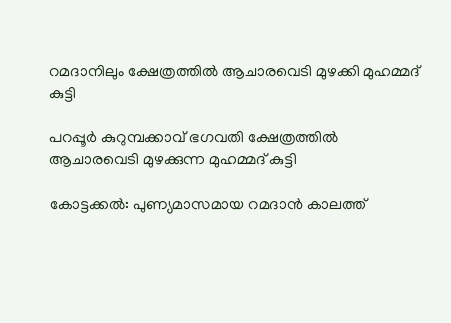റമദാനിലും ക്ഷേത്രത്തിൽ ആചാരവെടി മുഴക്കി മുഹമ്മദ് കുട്ടി

പറപ്പൂർ കുറുമ്പക്കാവ് ഭഗവതി ക്ഷേത്രത്തിൽ ആചാരവെടി മുഴക്കുന്ന മുഹമ്മദ് കുട്ടി

കോട്ടക്കൽ: പുണ്യമാസമായ റമദാൻ കാലത്ത്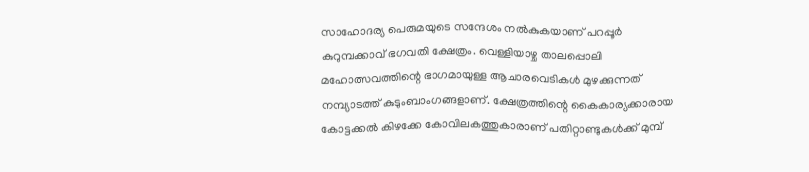സാഹോദര്യ പെരുമയുടെ സന്ദേശം നൽകുകയാണ് പറപ്പൂർ കുറുമ്പക്കാവ് ഭഗവതി ക്ഷേത്രം. വെള്ളിയാഴ്ച താലപ്പൊലി മഹോത്സവത്തിന്റെ ഭാഗമായുള്ള ആചാരവെടികൾ മുഴക്കുന്നത് നമ്പ്യാടത്ത് കുടുംബാംഗങ്ങളാണ്. ക്ഷേത്രത്തിന്റെ കൈകാര്യക്കാരായ കോട്ടക്കൽ കിഴക്കേ കോവിലകത്തുകാരാണ് പതിറ്റാണ്ടുകൾക്ക് മുമ്പ്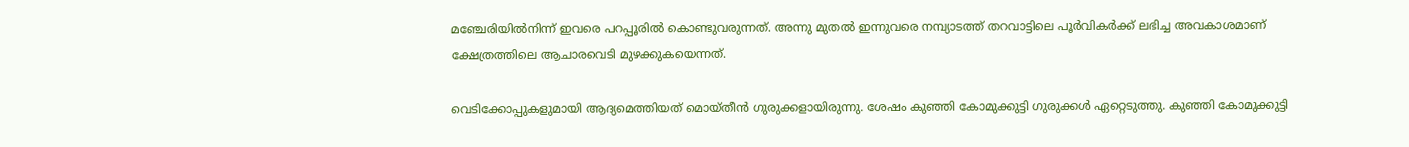മഞ്ചേരിയിൽനിന്ന് ഇവരെ പറപ്പൂരിൽ കൊണ്ടുവരുന്നത്. അന്നു മുതൽ ഇന്നുവരെ നമ്പ്യാടത്ത് തറവാട്ടിലെ പൂർവികർക്ക് ലഭിച്ച അവകാശമാണ് ക്ഷേത്രത്തിലെ ആചാരവെടി മുഴക്കുകയെന്നത്.

വെടിക്കോപ്പുകളുമായി ആദ്യമെത്തിയത് മൊയ്തീൻ ഗുരുക്കളായിരുന്നു. ശേഷം കുഞ്ഞി കോമുക്കുട്ടി ഗുരുക്കൾ ഏറ്റെടുത്തു. കുഞ്ഞി കോമുക്കുട്ടി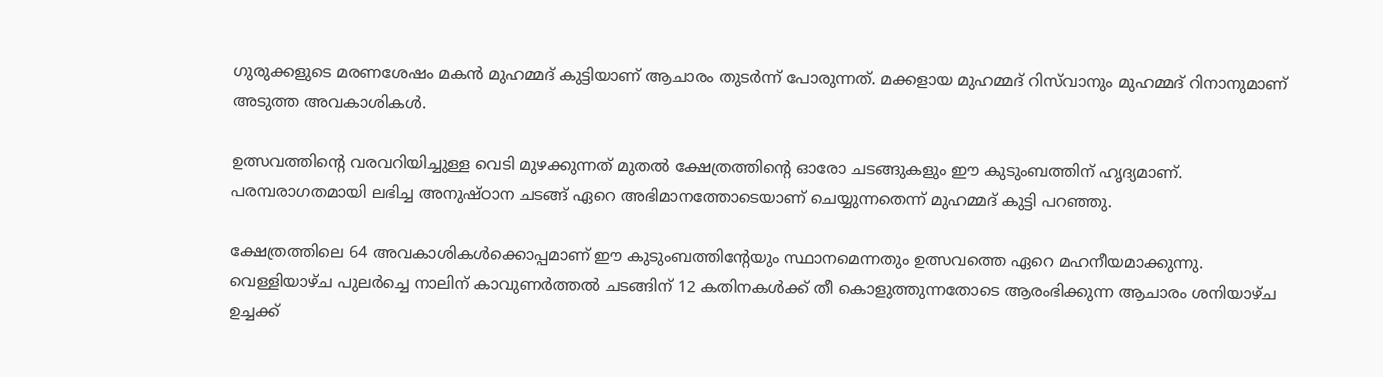ഗുരുക്കളുടെ മരണശേഷം മകൻ മുഹമ്മദ് കുട്ടിയാണ് ആചാരം തുടർന്ന് പോരുന്നത്. മക്കളായ മുഹമ്മദ് റിസ്‍വാനും മുഹമ്മദ് റിനാനുമാണ് അടുത്ത അവകാശികൾ.

ഉത്സവത്തിന്റെ വരവറിയിച്ചുള്ള വെടി മുഴക്കുന്നത് മുതൽ ക്ഷേത്രത്തിന്റെ ഓരോ ചടങ്ങുകളും ഈ കുടുംബത്തിന് ഹൃദ്യമാണ്. പരമ്പരാഗതമായി ലഭിച്ച അനുഷ്ഠാന ചടങ്ങ് ഏറെ അഭിമാനത്തോടെയാണ് ചെയ്യുന്നതെന്ന് മുഹമ്മദ് കുട്ടി പറഞ്ഞു.

ക്ഷേത്രത്തിലെ 64 അവകാശികൾക്കൊപ്പമാണ് ഈ കുടുംബത്തിന്റേയും സ്ഥാനമെന്നതും ഉത്സവത്തെ ഏറെ മഹനീയമാക്കുന്നു. വെള്ളിയാഴ്ച പുലർച്ചെ നാലിന് കാവുണർത്തൽ ചടങ്ങിന് 12 കതിനകൾക്ക് തീ കൊളുത്തുന്നതോടെ ആരംഭിക്കുന്ന ആചാരം ശനിയാഴ്ച ഉച്ചക്ക്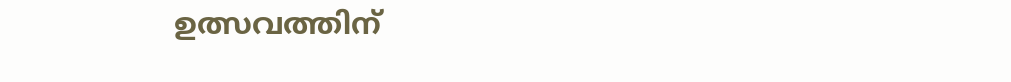ഉത്സവത്തിന്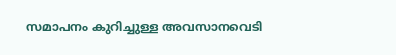സമാപനം കുറിച്ചുള്ള അവസാനവെടി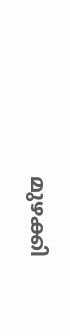മുഴക്കി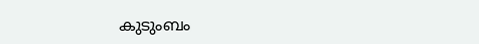കുടുംബം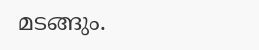മടങ്ങും.